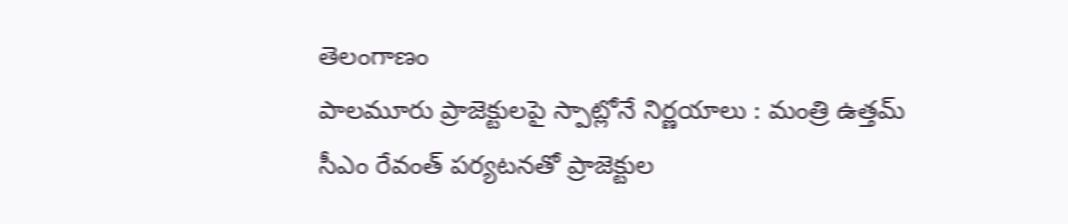తెలంగాణం
పాలమూరు ప్రాజెక్టులపై స్పాట్లోనే నిర్ణయాలు : మంత్రి ఉత్తమ్
సీఎం రేవంత్ పర్యటనతో ప్రాజెక్టుల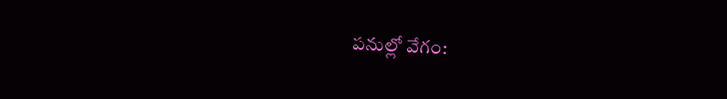పనుల్లో వేగం: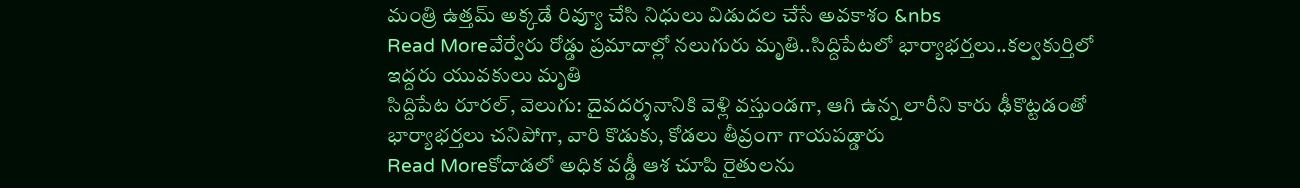మంత్రి ఉత్తమ్ అక్కడే రివ్యూ చేసి నిధులు విడుదల చేసే అవకాశం &nbs
Read Moreవేర్వేరు రోడ్డు ప్రమాదాల్లో నలుగురు మృతి..సిద్దిపేటలో భార్యాభర్తలు..కల్వకుర్తిలో ఇద్దరు యువకులు మృతి
సిద్దిపేట రూరల్, వెలుగు: దైవదర్శనానికి వెళ్లి వస్తుండగా, ఆగి ఉన్న లారీని కారు ఢీకొట్టడంతో భార్యాభర్తలు చనిపోగా, వారి కొడుకు, కోడలు తీవ్రంగా గాయపడ్డారు
Read Moreకోదాడలో అధిక వడ్డీ ఆశ చూపి రైతులను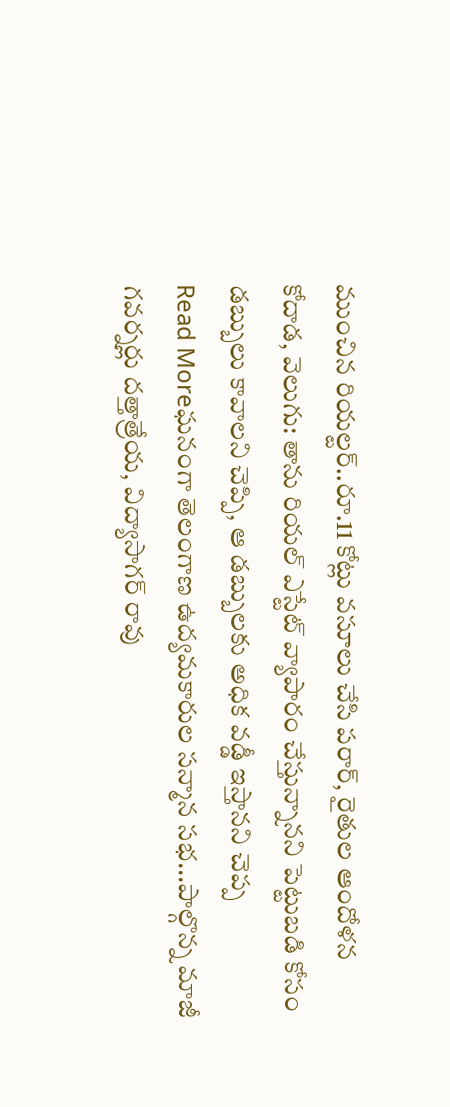ముంచిన రియల్టర్..రూ.11 కోట్లు వసూలు చేసి పరార్, రైతుల ఆందోళన
కోదాడ, వెలుగు: తాను రియల్ ఎస్టేట్ వ్యాపారం చేస్తున్నానని పెట్టుబడి కోసం డబ్బులు కావాలని చెప్పి, ఆ డబ్బులకు అధిక వడ్డీ ఇస్తానని చెప్ప
Read Moreఘనంగా తెలంగాణ ఉద్యమకారుల సన్మాన సభ...పాల్గొన్న మాజీ గవర్నర్లు దత్తాత్రేయ, విద్యాసాగర్ రావు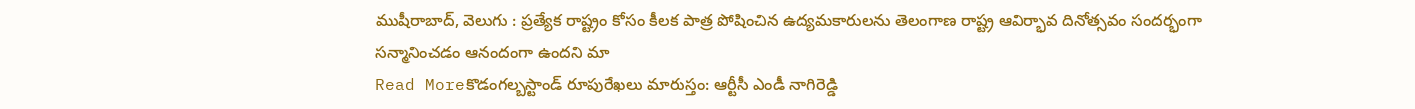ముషీరాబాద్, వెలుగు : ప్రత్యేక రాష్ట్రం కోసం కీలక పాత్ర పోషించిన ఉద్యమకారులను తెలంగాణ రాష్ట్ర ఆవిర్భావ దినోత్సవం సందర్భంగా సన్మానించడం ఆనందంగా ఉందని మా
Read Moreకొడంగల్బస్టాండ్ రూపురేఖలు మారుస్తం: ఆర్టీసీ ఎండీ నాగిరెడ్డి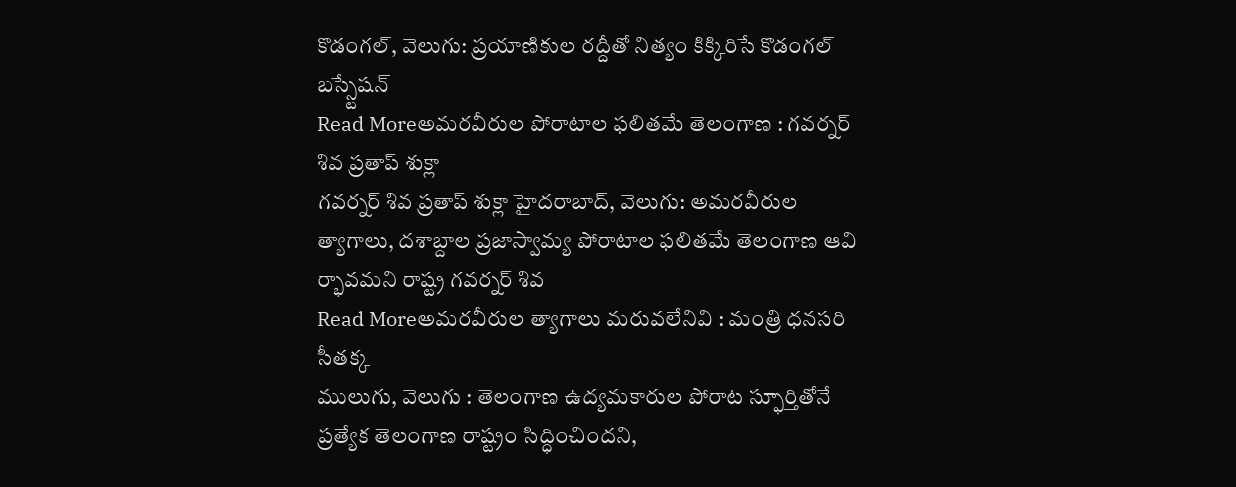కొడంగల్, వెలుగు: ప్రయాణికుల రద్దీతో నిత్యం కిక్కిరిసే కొడంగల్ బస్స్టేషన్
Read Moreఅమరవీరుల పోరాటాల ఫలితమే తెలంగాణ : గవర్నర్ శివ ప్రతాప్ శుక్లా
గవర్నర్ శివ ప్రతాప్ శుక్లా హైదరాబాద్, వెలుగు: అమరవీరుల త్యాగాలు, దశాబ్దాల ప్రజాస్వామ్య పోరాటాల ఫలితమే తెలంగాణ ఆవి ర్భావమని రాష్ట్ర గవర్నర్ శివ
Read Moreఅమరవీరుల త్యాగాలు మరువలేనివి : మంత్రి ధనసరి సీతక్క
ములుగు, వెలుగు : తెలంగాణ ఉద్యమకారుల పోరాట స్ఫూర్తితోనే ప్రత్యేక తెలంగాణ రాష్ట్రం సిద్ధించిందని,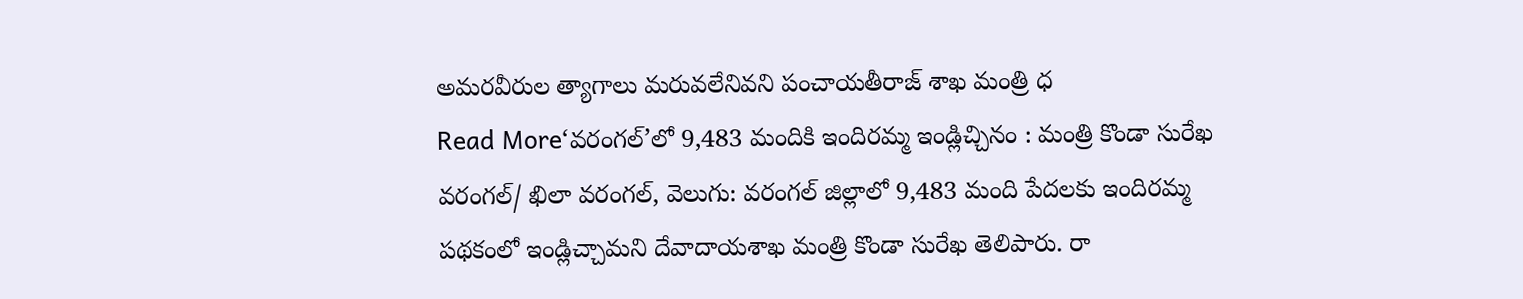అమరవీరుల త్యాగాలు మరువలేనివని పంచాయతీరాజ్ శాఖ మంత్రి ధ
Read More‘వరంగల్’లో 9,483 మందికి ఇందిరమ్మ ఇండ్లిచ్చినం : మంత్రి కొండా సురేఖ
వరంగల్/ ఖిలా వరంగల్, వెలుగు: వరంగల్ జిల్లాలో 9,483 మంది పేదలకు ఇందిరమ్మ పథకంలో ఇండ్లిచ్చామని దేవాదాయశాఖ మంత్రి కొండా సురేఖ తెలిపారు. రా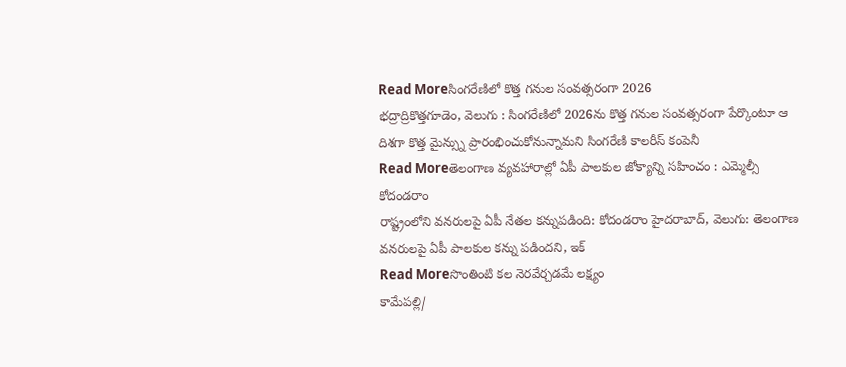Read Moreసింగరేణిలో కొత్త గనుల సంవత్సరంగా 2026
భద్రాద్రికొత్తగూడెం, వెలుగు : సింగరేణిలో 2026ను కొత్త గనుల సంవత్సరంగా పేర్కొంటూ ఆ దిశగా కొత్త మైన్స్ను ప్రారంభించుకోనున్నామని సింగరేణి కాలరీస్ కంపెనీ
Read Moreతెలంగాణ వ్యవహారాల్లో ఏపీ పాలకుల జోక్యాన్ని సహించం : ఎమ్మెల్సీ కోదండరాం
రాష్ట్రంలోని వనరులపై ఏపీ నేతల కన్నుపడింది: కోదండరాం హైదరాబాద్, వెలుగు: తెలంగాణ వనరులపై ఏపీ పాలకుల కన్ను పడిందని, ఇక్
Read Moreసొంతింటి కల నెరవేర్చడమే లక్ష్యం
కామేపల్లి/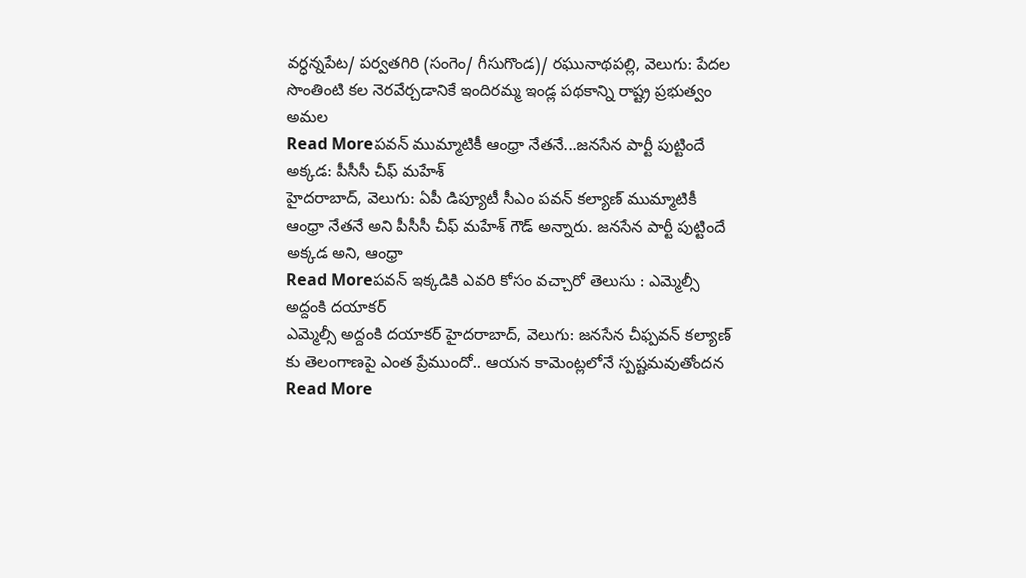వర్ధన్నపేట/ పర్వతగిరి (సంగెం/ గీసుగొండ)/ రఘునాథపల్లి, వెలుగు: పేదల సొంతింటి కల నెరవేర్చడానికే ఇందిరమ్మ ఇండ్ల పథకాన్ని రాష్ట్ర ప్రభుత్వం అమల
Read Moreపవన్ ముమ్మాటికీ ఆంధ్రా నేతనే...జనసేన పార్టీ పుట్టిందే అక్కడ: పీసీసీ చీఫ్ మహేశ్
హైదరాబాద్, వెలుగు: ఏపీ డిప్యూటీ సీఎం పవన్ కల్యాణ్ ముమ్మాటికీ ఆంధ్రా నేతనే అని పీసీసీ చీఫ్ మహేశ్ గౌడ్ అన్నారు. జనసేన పార్టీ పుట్టిందే అక్కడ అని, ఆంధ్రా
Read Moreపవన్ ఇక్కడికి ఎవరి కోసం వచ్చారో తెలుసు : ఎమ్మెల్సీ అద్దంకి దయాకర్
ఎమ్మెల్సీ అద్దంకి దయాకర్ హైదరాబాద్, వెలుగు: జనసేన చీఫ్పవన్ కల్యాణ్ కు తెలంగాణపై ఎంత ప్రేముందో.. ఆయన కామెంట్లలోనే స్పష్టమవుతోందన
Read More